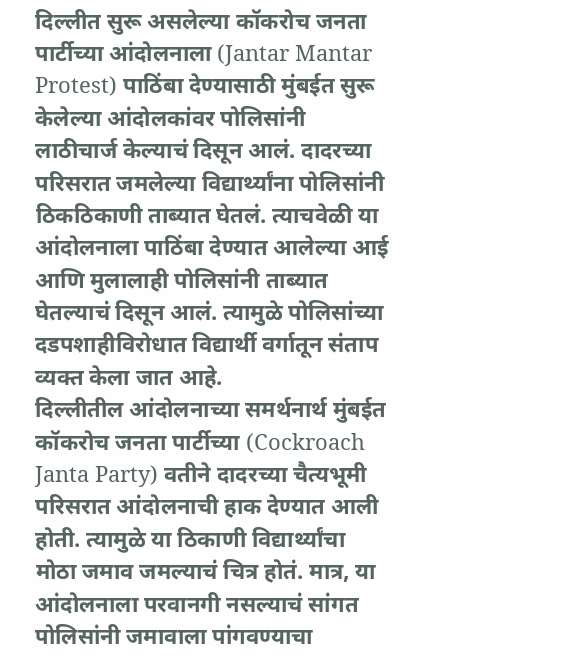दिल्लीत सुरू असलेल्या कॉकरोच जनता पार्टीच्या आंदोलनाला (Jantar Mantar Protest) पाठिंबा देण्यासाठी मुंबईत सुरू केलेल्या आंदोलकांवर पोलिसांनी लाठीचार्ज केल्याचं दिसून आलं. दादरच्या परिसरात जमलेल्या विद्यार्थ्यांना पोलिसांनी ठिकठिकाणी ताब्यात घेतलं. त्याचवेळी या आंदोलनाला पाठिंबा देण्यात आलेल्या आई आणि मुलालाही पोलिसांनी ताब्यात घेतल्याचं दिसून आलं. त्यामुळे पोलिसांच्या दडपशाहीविरोधात विद्यार्थी वर्गातून संताप व्यक्त केला जात आहे.
दिल्लीतील आंदोलनाच्या समर्थनार्थ मुंबईत कॉकरोच जनता पार्टीच्या (Cockroach Janta Party) वतीने दादरच्या चैत्यभूमी परिसरात आंदोलनाची हाक देण्यात आली होती. त्यामुळे या ठिकाणी विद्यार्थ्यांचा मोठा जमाव जमल्याचं चित्र होतं. मात्र, या आंदोलनाला परवानगी नसल्याचं सांगत पोलिसांनी जमावाला पांगवण्याचा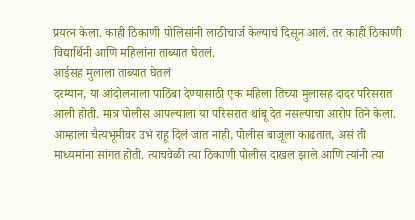प्रयत्न केला. काही ठिकाणी पोलिसांनी लाठीचार्ज केल्याचं दिसून आलं. तर काही ठिकाणी विद्यार्थिनी आणि महिलांना ताब्यात घेतलं.
आईसह मुलाला ताब्यात घेतलं
दरम्यान, या आंदोलनाला पाठिंबा देण्यासाठी एक महिला तिच्या मुलासह दादर परिसरात आली होती. मात्र पोलीस आपल्याला या परिसरात थांबू देत नसल्याचा आरोप तिने केला. आम्हाला चैत्यभूमीवर उभं राहू दिलं जात नाही, पोलीस बाजूला काढतात, असं ती माध्यमांना सांगत होती. त्याचवेळी त्या ठिकाणी पोलीस दाखल झाले आणि त्यांनी त्या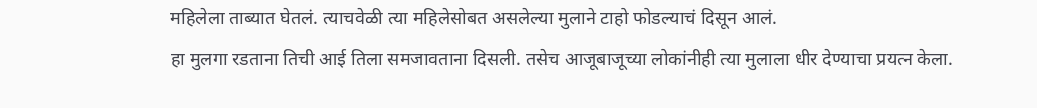महिलेला ताब्यात घेतलं. त्याचवेळी त्या महिलेसोबत असलेल्या मुलाने टाहो फोडल्याचं दिसून आलं.
हा मुलगा रडताना तिची आई तिला समजावताना दिसली. तसेच आजूबाजूच्या लोकांनीही त्या मुलाला धीर देण्याचा प्रयत्न केला.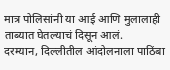मात्र पोलिसांनी या आई आणि मुलालाही ताब्यात घेतल्याचं दिसून आलं.
दरम्यान, दिल्लीतील आंदोलनाला पाठिंबा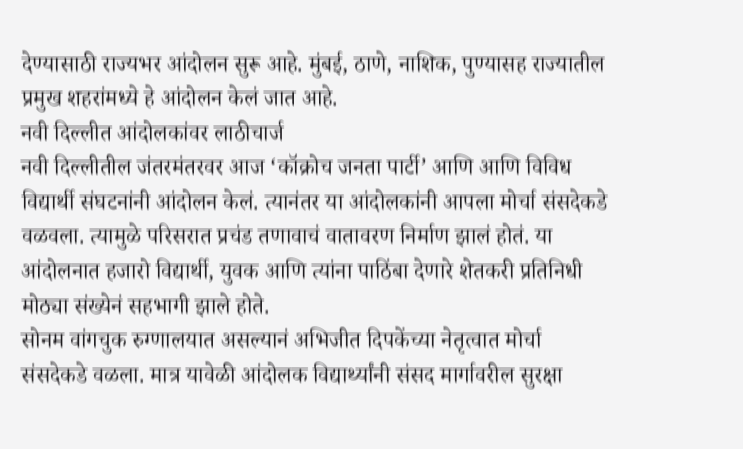देण्यासाठी राज्यभर आंदोलन सुरू आहे. मुंबई, ठाणे, नाशिक, पुण्यासह राज्यातील प्रमुख शहरांमध्ये हे आंदोलन केलं जात आहे.
नवी दिल्लीत आंदोलकांवर लाठीचार्ज
नवी दिल्लीतील जंतरमंतरवर आज ‘कॉक्रोच जनता पार्टी’ आणि आणि विविध विद्यार्थी संघटनांनी आंदोलन केलं. त्यानंतर या आंदोलकांनी आपला मोर्चा संसदेकडे वळवला. त्यामुळे परिसरात प्रचंड तणावाचं वातावरण निर्माण झालं होतं. या आंदोलनात हजारो विद्यार्थी, युवक आणि त्यांना पाठिंबा देणारे शेतकरी प्रतिनिधी मोठ्या संख्येनं सहभागी झाले होते.
सोनम वांगचुक रुग्णालयात असल्यानं अभिजीत दिपकेंच्या नेतृत्वात मोर्चा संसदेकडे वळला. मात्र यावेळी आंदोलक विद्यार्थ्यांनी संसद मार्गावरील सुरक्षा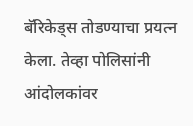बॅरिकेड्स तोडण्याचा प्रयत्न केला. तेव्हा पोलिसांनी आंदोलकांवर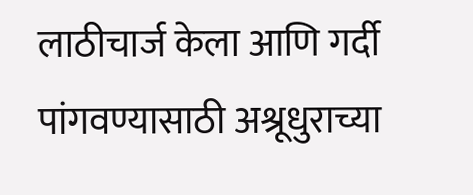लाठीचार्ज केला आणि गर्दी पांगवण्यासाठी अश्रूधुराच्या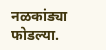नळकांड्या फोडल्या.